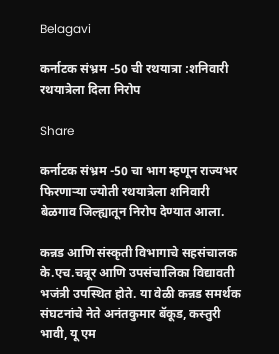Belagavi

कर्नाटक संभ्रम -50 ची रथयात्रा :शनिवारी रथयात्रेला दिला निरोप

Share

कर्नाटक संभ्रम -50 चा भाग म्हणून राज्यभर फिरणाऱ्या ज्योती रथयात्रेला शनिवारी बेळगाव जिल्ह्यातून निरोप देण्यात आला.

कन्नड आणि संस्कृती विभागाचे सहसंचालक के.एच.चन्नूर आणि उपसंचालिका विद्यावती भजंत्री उपस्थित होते. या वेळी कन्नड समर्थक संघटनांचे नेते अनंतकुमार बॅकूड, कस्तुरी भावी, यू एम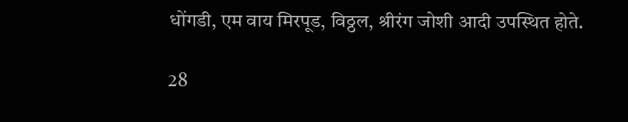धोंगडी, एम वाय मिरपूड, विठ्ठल, श्रीरंग जोशी आदी उपस्थित होते.

28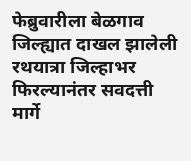फेब्रुवारीला बेळगाव जिल्ह्यात दाखल झालेली रथयात्रा जिल्हाभर फिरल्यानंतर सवदत्ती मार्गे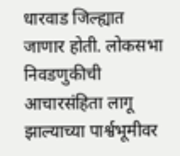धारवाड जिल्ह्यात जाणार होती. लोकसभा निवडणुकीची आचारसंहिता लागू झाल्याच्या पार्श्वभूमीवर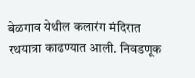बेळगाव येथील कलारंग मंदिरात रथयात्रा काढण्यात आली. निवडणूक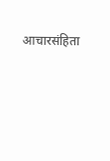आचारसंहिता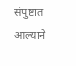संपुष्टात आल्याने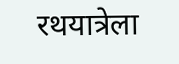रथयात्रेला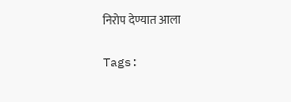निरोप देण्यात आला

Tags: